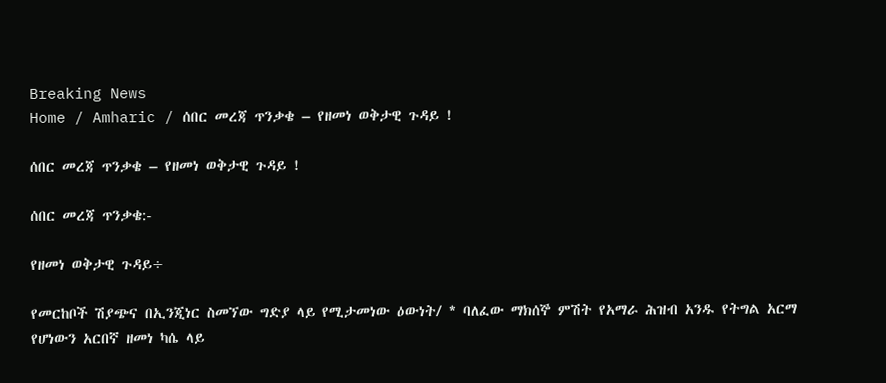Breaking News
Home / Amharic / ሰበር መረጃ ጥንቃቄ – የዘመነ ወቅታዊ ጉዳይ !

ሰበር መረጃ ጥንቃቄ – የዘመነ ወቅታዊ ጉዳይ !

ሰበር መረጃ ጥንቃቄ:-

የዘመነ ወቅታዊ ጉዳይ÷

የመርከቦች ሽያጭና በኢንጂነር ስመኘው ግድያ ላይ የሚታመነው ዕውነት/ * ባለፈው ማክሰኞ ምሽት የአማራ ሕዝብ አንዱ የትግል አርማ የሆነውን አርበኛ ዘመነ ካሴ ላይ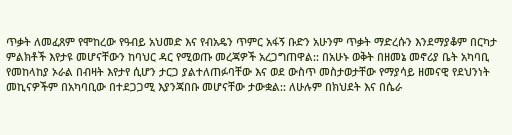ጥቃት ለመፈጸም የሞከረው የዓብይ አህመድ እና የብአዴን ጥምር አፋኝ ቡድን አሁንም ጥቃት ማድረሱን እንደማያቆም በርካታ ምልክቶች እየታዩ መሆናቸውን ከባህር ዳር የሚወጡ መረጃዎች አረጋግጠዋል:: በአሁኑ ወቅት በዘመኔ መኖሪያ ቤት አካባቢ የመከላከያ ኦራል በብዛት እየታየ ሲሆን ታርጋ ያልተለጠፉባቸው እና ወደ ውስጥ መስታወታቸው የማያሳይ ዘመናዊ የደህንነት መኪናዎችም በአካባቢው በተደጋጋሚ እያንጃበቡ መሆናቸው ታውቋል:: ለሁሉም በክህደት እና በሴራ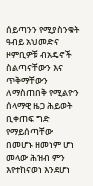ሰይጣንን የሚያስንቁት ዓብይ አህመድና ዞምቢዎቹ ብአዴኖች ስልጣናቸውን እና ጥቅማቸውን ለማስጠበቅ የሚልዮን ሰላማዊ ዜጋ ሕይወት ቢቀጠፍ ግድ የማይሰጣቸው በመሆኑ ዘመነም ሆነ መላው ሕዝብ ምን እየተከናወነ እንደሆነ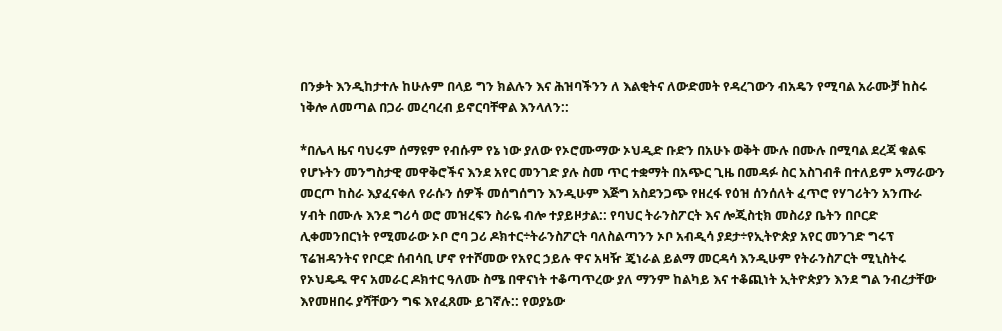በንቃት እንዲከታተሉ ከሁሉም በላይ ግን ክልሉን እና ሕዝባችንን ለ እልቂትና ለውድመት የዳረገውን ብአዴን የሚባል አራሙቻ ከስሩ ነቅሎ ለመጣል በጋራ መረባረብ ይኖርባቸዋል እንላለን::

*በሌላ ዜና ባህሩም ሰማዩም የብሱም የኔ ነው ያለው የኦሮሙማው ኦህዲድ ቡድን በአሁኑ ወቅት ሙሉ በሙሉ በሚባል ደረጃ ቁልፍ የሆኑትን መንግስታዊ መዋቅሮችና እንደ አየር መንገድ ያሉ ስመ ጥር ተቋማት በአጭር ጊዜ በመዳፉ ስር አስገብቶ በተለይም አማራውን መርጦ ከስራ እያፈናቀለ የራሱን ሰዎች መሰግሰግን እንዲሁም እጅግ አስደንጋጭ የዘረፋ የዕዝ ሰንሰለት ፈጥሮ የሃገሪትን አንጡራ ሃብት በሙሉ እንደ ግሪሳ ወሮ መዝረፍን ስራዬ ብሎ ተያይዞታል:: የባህር ትራንስፖርት እና ሎጂስቲክ መስሪያ ቤትን በቦርድ ሊቀመንበርነት የሚመራው ኦቦ ሮባ ጋሪ ዶክተር÷ትራንስፖርት ባለስልጣንን ኦቦ አብዲሳ ያደታ÷የኢትዮጵያ አየር መንገድ ግሩፕ ፕሬዝዳንትና የቦርድ ሰብሳቢ ሆኖ የተሾመው የአየር ኃይሉ ዋና አዛዥ ጄነራል ይልማ መርዳሳ እንዲሁም የትራንስፖርት ሚኒስትሩ የኦህዴዱ ዋና አመራር ዶክተር ዓለሙ ስሜ በዋናነት ተቆጣጥረው ያለ ማንም ከልካይ እና ተቆጪነት ኢትዮጵያን እንደ ግል ንብረታቸው እየመዘበሩ ያሻቸውን ግፍ እየፈጸሙ ይገኛሉ:: የወያኔው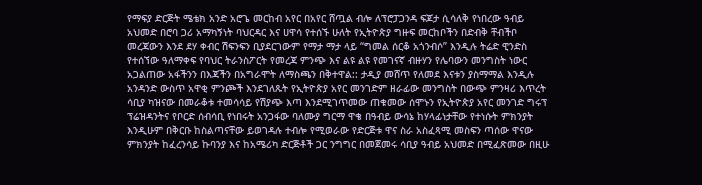የማፍያ ድርጅት ሜቴክ አንድ አሮጌ መርከብ አየር በአየር ሸጧል ብሎ ለፕሮፓጋንዳ ፍጆታ ሲሳለቅ የነበረው ዓብይ አህመድ በሮባ ጋሪ አማካኝነት ባህርዳር እና ሀዋሳ የተሰኙ ሁለት የኢትዮጵያ ግዙፍ መርከቦችን በድብቅ ቸብችቦ መረጃውን እንደ ደሃ ቀብር ሽፍንፍን ቢያደርገውም የማታ ማታ ላይ “ግመል ሰርቆ አጎንብሶ” እንዲሉ ትሬድ ዊንድስ የተሰኘው ዓለማቀፍ የባህር ትራንስፖርት የመረጃ ምንጭ እና ልዩ ልዩ የመገናኛ ብዙሃን የሌባውን መንግስት ነውር አጋልጠው አፋችንን በእጃችን በአግራሞት ለማስጫን በቅተዋል:: ታዲያ መሸጥ የለመደ እናቱን ያስማማል እንዲሉ አንዳንድ ውስጥ አዋቂ ምንጮች እንደገለጹት የኢትዮጵያ አየር መንገድም ዘራፊው መንግስት በውጭ ምንዛሪ እጥረት ሳቢያ ካዝናው በመራቆቱ ተመሳሳይ የሽያጭ እጣ እንደሚገጥመው ጠቁመው ሰሞኑን የኢትዮጵያ አየር መንገድ ግሩፕ ፕሬዝዳንትና የቦርድ ሰብሳቢ የነበሩት አንጋፋው ባለሙያ ግርማ ዋቄ በዓብይ ውሳኔ ከሃላፊነታቸው የተነሱት ምክንያት እንዲሁም በቅርቡ ከስልጣናቸው ይወገዳሉ ተብሎ የሚወራው የድርጅቱ ዋና ስራ አስፈጻሚ መስፍን ጣሰው ዋናው ምክንያት ከፈረንሳይ ኩባንያ እና ከአሜሪካ ድርጅቶች ጋር ንግግር በመጀመሩ ሳቢያ ዓብይ አህመድ በሚፈጽመው በዚሁ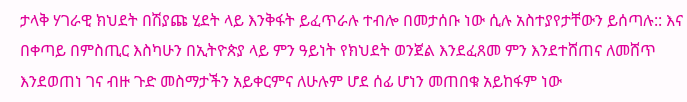ታላቅ ሃገራዊ ክህደት በሽያጩ ሂደት ላይ እንቅፋት ይፈጥራሉ ተብሎ በመታሰቡ ነው ሲሉ አስተያየታቸውን ይሰጣሉ:: እና በቀጣይ በምስጢር እስካሁን በኢትዮጵያ ላይ ምን ዓይነት የክህደት ወንጀል እንደፈጸመ ምን እንደተሸጠና ለመሸጥ እንደወጠነ ገና ብዙ ጉድ መስማታችን አይቀርምና ለሁሉም ሆደ ሰፊ ሆነን መጠበቁ አይከፋም ነው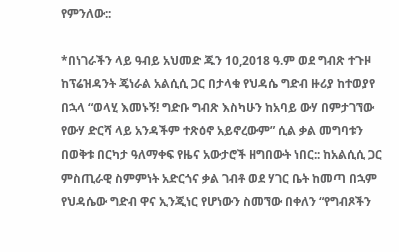የምንለው::

*በነገራችን ላይ ዓብይ አህመድ ጁን 10,2018 ዓ.ም ወደ ግብጽ ተጉዞ ከፕሬዝዳንት ጄነራል አልሲሲ ጋር በታላቁ የህዳሴ ግድብ ዙሪያ ከተወያየ በኋላ “ወላሂ እመኑኝ! ግድቡ ግብጽ እስካሁን ከአባይ ውሃ በምታገኘው የውሃ ድርሻ ላይ አንዳችም ተጽዕኖ አይኖረውም” ሲል ቃል መግባቱን በወቅቱ በርካታ ዓለማቀፍ የዜና አውታሮች ዘግበውት ነበር:: ከአልሲሲ ጋር ምስጢራዊ ስምምነት አድርጎና ቃል ገብቶ ወደ ሃገር ቤት ከመጣ በኋም የህዳሴው ግድብ ዋና ኢንጂነር የሆነውን ስመኘው በቀለን “የግብጾችን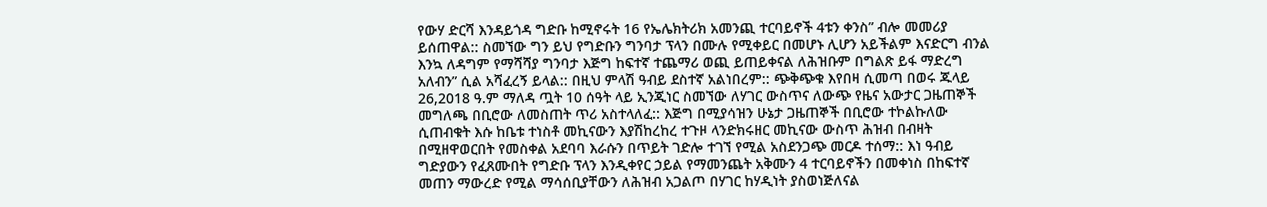የውሃ ድርሻ እንዳይጎዳ ግድቡ ከሚኖሩት 16 የኤሌክትሪክ አመንጪ ተርባይኖች 4ቱን ቀንስ” ብሎ መመሪያ ይሰጠዋል:: ስመኘው ግን ይህ የግድቡን ግንባታ ፕላን በሙሉ የሚቀይር በመሆኑ ሊሆን አይችልም እናድርግ ብንል እንኳ ለዳግም የማሻሻያ ግንባታ እጅግ ከፍተኛ ተጨማሪ ወጪ ይጠይቀናል ለሕዝቡም በግልጽ ይፋ ማድረግ አለብን” ሲል አሻፈረኝ ይላል:: በዚህ ምላሽ ዓብይ ደስተኛ አልነበረም:: ጭቅጭቁ እየበዛ ሲመጣ በወሩ ጁላይ 26,2018 ዓ.ም ማለዳ ጧት 10 ሰዓት ላይ ኢንጂነር ስመኘው ለሃገር ውስጥና ለውጭ የዜና አውታር ጋዜጠኞች መግለጫ በቢሮው ለመስጠት ጥሪ አስተላለፈ:: እጅግ በሚያሳዝን ሁኔታ ጋዜጠኞች በቢሮው ተኮልኩለው ሲጠብቁት እሱ ከቤቱ ተነስቶ መኪናውን እያሽከረከረ ተጉዞ ላንድክሩዘር መኪናው ውስጥ ሕዝብ በብዛት በሚዘዋወርበት የመስቀል አደባባ እራሱን በጥይት ገድሎ ተገኘ የሚል አስደንጋጭ መርዶ ተሰማ:: እነ ዓብይ ግድያውን የፈጸሙበት የግድቡ ፕላን እንዲቀየር ኃይል የማመንጨት አቅሙን 4 ተርባይኖችን በመቀነስ በከፍተኛ መጠን ማውረድ የሚል ማሳሰቢያቸውን ለሕዝብ አጋልጦ በሃገር ከሃዲነት ያስወነጅለናል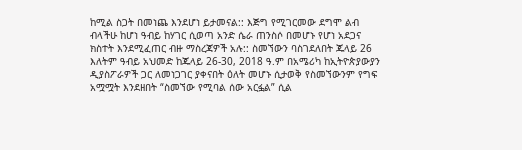ከሚል ስጋት በመነጨ እንደሆነ ይታመናል:: እጅግ የሚገርመው ደግሞ ልብ ብላችሁ ከሆነ ዓብይ ከሃገር ሲወጣ አንድ ሴራ ጠንስሶ በመሆኑ የሆነ አደጋና ክስተት እንደሚፈጠር ብዙ ማስረጃዎች አሉ:: ስመኘውን ባስገደለበት ጁላይ 26 እለትም ዓብይ አህመድ ከጁላይ 26-30, 2018 ዓ.ም በአሜሪካ ከኢትዮጵያውያን ዲያስፖራዎች ጋር ለመነጋገር ያቀናበት ዕለት መሆኑ ሲታወቅ የስመኘውንም የግፍ አሟሟት እንደዘበት “ስመኘው የሚባል ሰው አርፏል” ሲል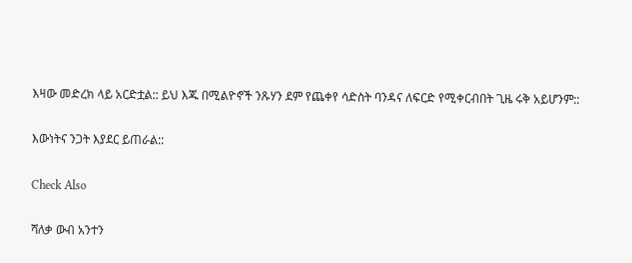እዛው መድረክ ላይ አርድቷል:: ይህ እጁ በሚልዮኖች ንጹሃን ደም የጨቀየ ሳድስት ባንዳና ለፍርድ የሚቀርብበት ጊዜ ሩቅ አይሆንም::

እውነትና ንጋት እያደር ይጠራል::

Check Also

ሻለቃ ውብ አንተን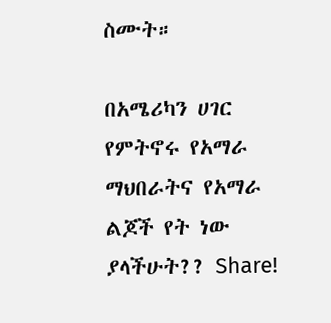ስሙት።

በአሜሪካን ሀገር የምትኖሩ የአማራ ማህበራትና የአማራ ልጆች የት ነው ያላችሁት?? Share!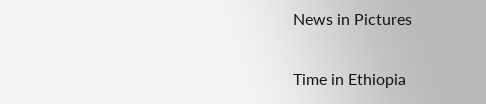News in Pictures

Time in Ethiopia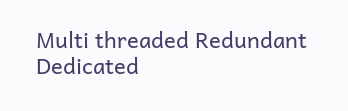Multi threaded Redundant Dedicated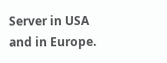Server in USA and in Europe.